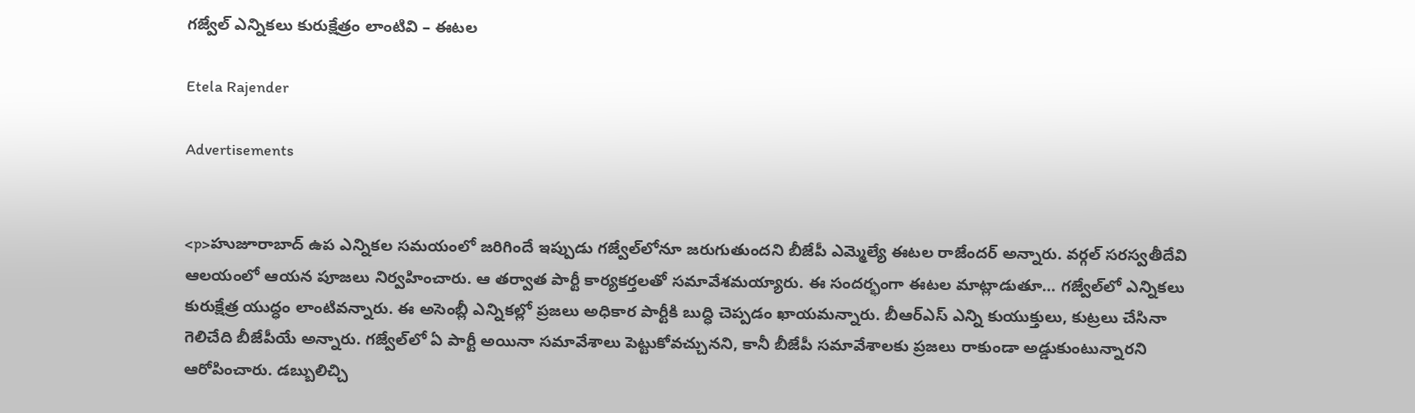గజ్వేల్‌ ఎన్నికలు కురుక్షేత్రం లాంటివి – ఈటల

Etela Rajender

Advertisements


<p>హుజూరాబాద్ ఉప ఎన్నికల సమయంలో జరిగిందే ఇప్పుడు గజ్వేల్‌లోనూ జరుగుతుందని బీజేపీ ఎమ్మెల్యే ఈటల రాజేందర్ అన్నారు. వర్గల్ సరస్వతీదేవి ఆలయంలో ఆయన పూజలు నిర్వహించారు. ఆ తర్వాత పార్టీ కార్యకర్తలతో సమావేశమయ్యారు. ఈ సందర్భంగా ఈటల మాట్లాడుతూ… గజ్వేల్‌లో ఎన్నికలు కురుక్షేత్ర యుద్ధం లాంటివన్నారు. ఈ అసెంబ్లీ ఎన్నికల్లో ప్రజలు అధికార పార్టీకి బుద్ధి చెప్పడం ఖాయమన్నారు. బీఆర్ఎస్ ఎన్ని కుయుక్తులు, కుట్రలు చేసినా గెలిచేది బీజేపీయే అన్నారు. గజ్వేల్‌లో ఏ పార్టీ అయినా సమావేశాలు పెట్టుకోవచ్చునని, కానీ బీజేపీ సమావేశాలకు ప్రజలు రాకుండా అడ్డుకుంటున్నారని ఆరోపించారు. డబ్బులిచ్చి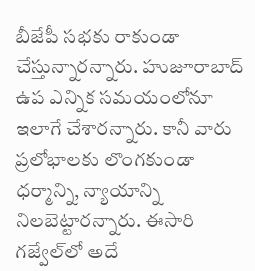బీజేపీ సభకు రాకుండా చేస్తున్నారన్నారు. హుజూరాబాద్ ఉప ఎన్నిక సమయంలోనూ ఇలాగే చేశారన్నారు. కానీ వారు ప్రలోభాలకు లొంగకుండా ధర్మాన్ని, న్యాయాన్ని నిలబెట్టారన్నారు. ఈసారి గజ్వేల్‌లో అదే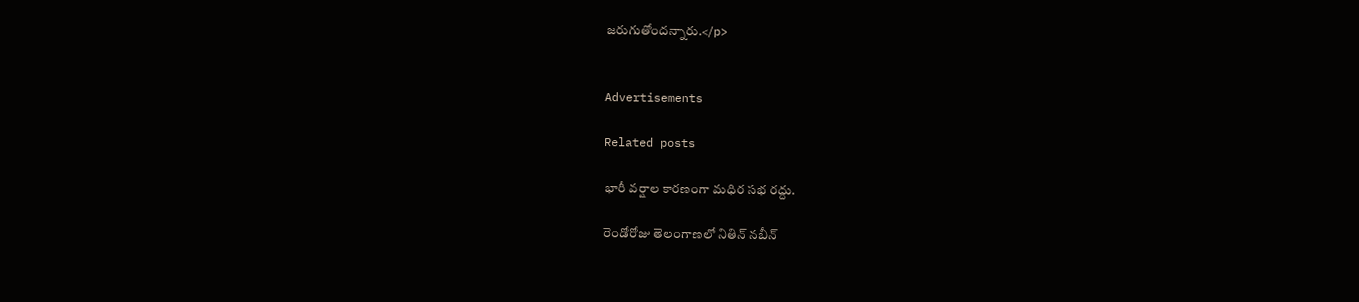జరుగుతోందన్నారు.</p>


Advertisements

Related posts

భారీ వర్షాల కారణంగా మధిర సభ రద్దు.

రెండోరోజు తెలంగాణలో నితిన్ నబీన్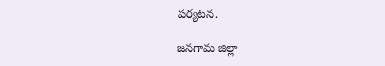పర్యటన.

జనగామ జిల్లా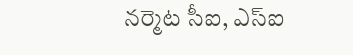నర్మెట సీఐ, ఎస్‌ఐ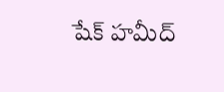షేక్‌ హమీద్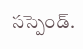సస్పెండ్.